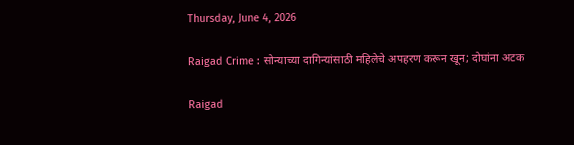Thursday, June 4, 2026

Raigad Crime : सोन्याच्या दागिन्यांसाठी महिलेचे अपहरण करून खून; दोघांना अटक

Raigad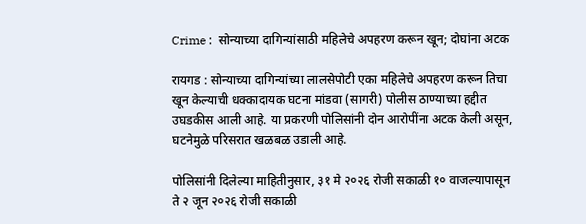Crime :  सोन्याच्या दागिन्यांसाठी महिलेचे अपहरण करून खून; दोघांना अटक

रायगड : सोन्याच्या दागिन्यांच्या लालसेपोटी एका महिलेचे अपहरण करून तिचा खून केल्याची धक्कादायक घटना मांडवा (सागरी) पोलीस ठाण्याच्या हद्दीत उघडकीस आली आहे. या प्रकरणी पोलिसांनी दोन आरोपींना अटक केली असून, घटनेमुळे परिसरात खळबळ उडाली आहे.

पोलिसांनी दिलेल्या माहितीनुसार, ३१ मे २०२६ रोजी सकाळी १० वाजल्यापासून ते २ जून २०२६ रोजी सकाळी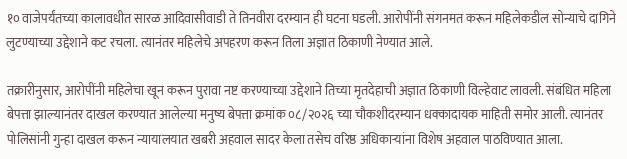१० वाजेपर्यंतच्या कालावधीत सारळ आदिवासीवाडी ते तिनवीरा दरम्यान ही घटना घडली. आरोपींनी संगनमत करून महिलेकडील सोन्याचे दागिने लुटण्याच्या उद्देशाने कट रचला. त्यानंतर महिलेचे अपहरण करून तिला अज्ञात ठिकाणी नेण्यात आले.

तक्रारीनुसार, आरोपींनी महिलेचा खून करून पुरावा नष्ट करण्याच्या उद्देशाने तिच्या मृतदेहाची अज्ञात ठिकाणी विल्हेवाट लावली. संबंधित महिला बेपत्ता झाल्यानंतर दाखल करण्यात आलेल्या मनुष्य बेपत्ता क्रमांक ०८/२०२६ च्या चौकशीदरम्यान धक्कादायक माहिती समोर आली. त्यानंतर पोलिसांनी गुन्हा दाखल करून न्यायालयात खबरी अहवाल सादर केला तसेच वरिष्ठ अधिकाऱ्यांना विशेष अहवाल पाठविण्यात आला.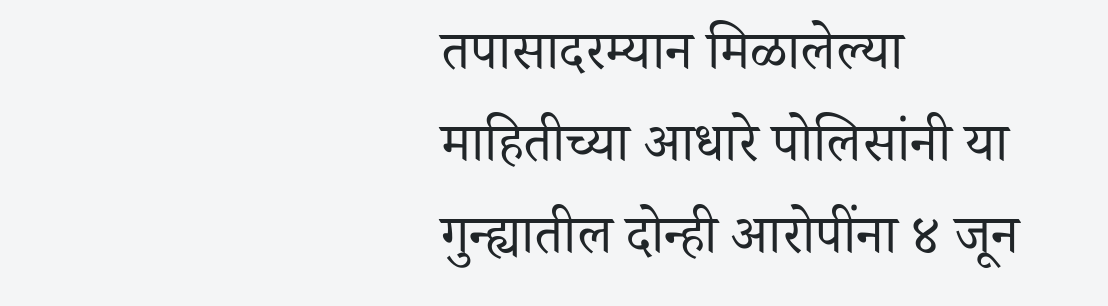तपासादरम्यान मिळालेल्या माहितीच्या आधारे पोलिसांनी या गुन्ह्यातील दोन्ही आरोपींना ४ जून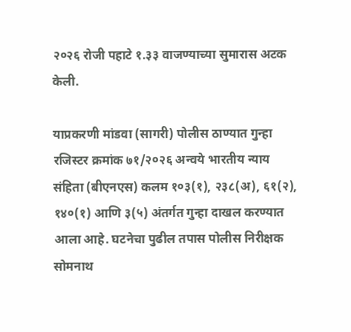२०२६ रोजी पहाटे १.३३ वाजण्याच्या सुमारास अटक केली.

याप्रकरणी मांडवा (सागरी) पोलीस ठाण्यात गुन्हा रजिस्टर क्रमांक ७१/२०२६ अन्वये भारतीय न्याय संहिता (बीएनएस) कलम १०३(१), २३८(अ), ६१(२), १४०(१) आणि ३(५) अंतर्गत गुन्हा दाखल करण्यात आला आहे. घटनेचा पुढील तपास पोलीस निरीक्षक सोमनाथ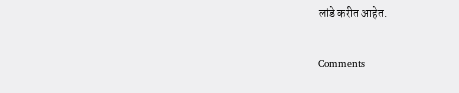लांडे करीत आहेत.

Comments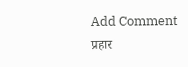Add Comment
प्रहार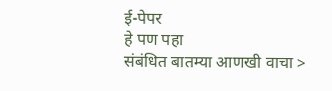ई-पेपर
हे पण पहा
संबंधित बातम्या आणखी वाचा >